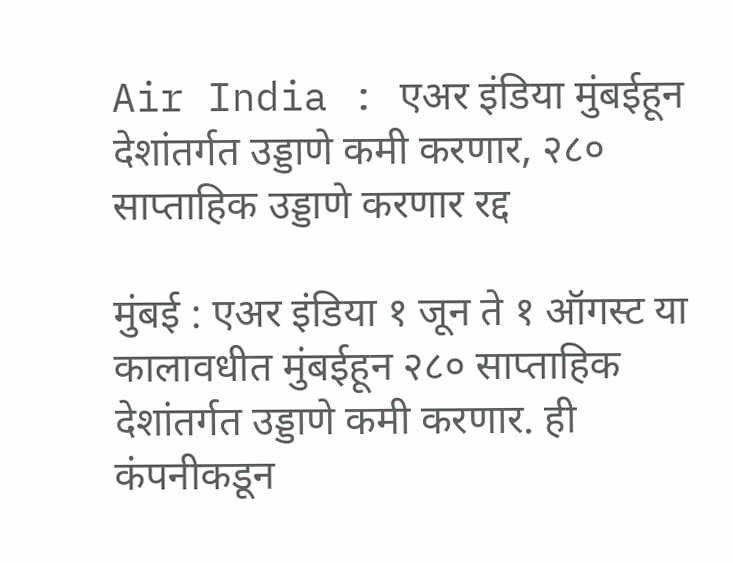Air India : एअर इंडिया मुंबईहून देशांतर्गत उड्डाणे कमी करणार, २८० साप्ताहिक उड्डाणे करणार रद्द

मुंबई : एअर इंडिया १ जून ते १ ऑगस्ट या कालावधीत मुंबईहून २८० साप्ताहिक देशांतर्गत उड्डाणे कमी करणार. ही कंपनीकडून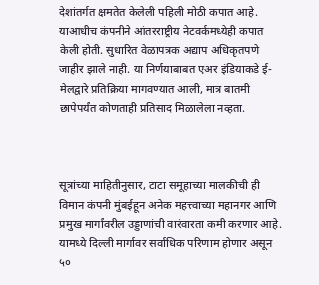देशांतर्गत क्षमतेत केलेली पहिली मोठी कपात आहे. याआधीच कंपनीने आंतरराष्ट्रीय नेटवर्कमध्येही कपात केली होती. सुधारित वेळापत्रक अद्याप अधिकृतपणे जाहीर झाले नाही. या निर्णयाबाबत एअर इंडियाकडे ई-मेलद्वारे प्रतिक्रिया मागवण्यात आली, मात्र बातमी छापेपर्यंत कोणताही प्रतिसाद मिळालेला नव्हता.



सूत्रांच्या माहितीनुसार, टाटा समूहाच्या मालकीची ही विमान कंपनी मुंबईहून अनेक महत्त्वाच्या महानगर आणि प्रमुख मार्गांवरील उड्डाणांची वारंवारता कमी करणार आहे. यामध्ये दिल्ली मार्गावर सर्वाधिक परिणाम होणार असून ५०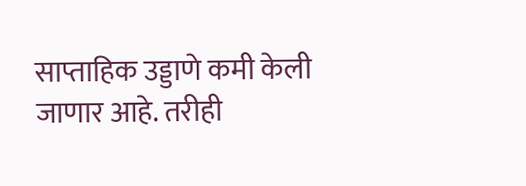साप्ताहिक उड्डाणे कमी केली जाणार आहे. तरीही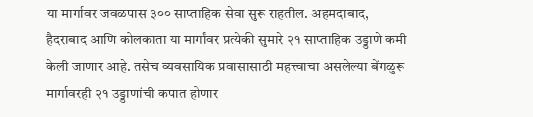या मार्गावर जवळपास ३०० साप्ताहिक सेवा सुरू राहतील. अहमदाबाद, हैदराबाद आणि कोलकाता या मार्गांवर प्रत्येकी सुमारे २१ साप्ताहिक उड्डाणे कमी केली जाणार आहे. तसेच व्यवसायिक प्रवासासाठी महत्त्वाचा असलेल्या बेंगळुरू मार्गावरही २१ उड्डाणांची कपात होणार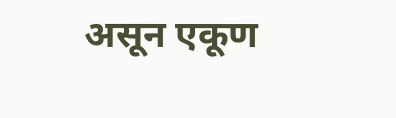असून एकूण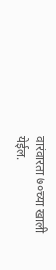वारंवारता ७०च्या खाली येईल.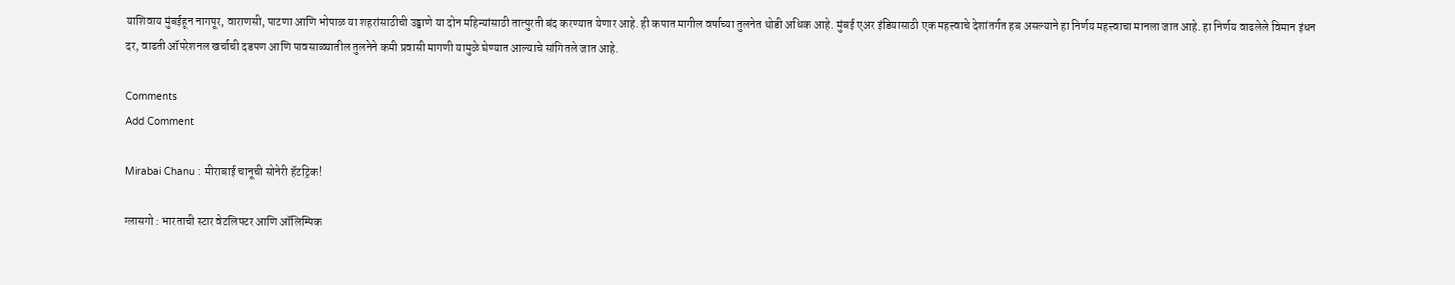याशिवाय मुंबईहून नागपूर, वाराणसी, पाटणा आणि भोपाळ या शहरांसाठीची उड्डाणे या दोन महिन्यांसाठी तात्पुरती बंद करण्यात येणार आहे. ही कपात मागील वर्षाच्या तुलनेत थोडी अधिक आहे. मुंबई एअर इंडियासाठी एक महत्त्वाचे देशांतर्गत हब असल्याने हा निर्णय महत्त्वाचा मानला जात आहे. हा निर्णय वाढलेले विमान इंधन दर, वाढती ऑपरेशनल खर्चाची दडपण आणि पावसाळ्यातील तुलनेने कमी प्रवासी मागणी यामुळे घेण्यात आल्याचे सांगितले जात आहे.

Comments
Add Comment

Mirabai Chanu : मीराबाई चानूची सोनेरी हॅटट्रिक!

ग्लासगो : भारताची स्टार वेटलिफ्टर आणि ऑलिम्पिक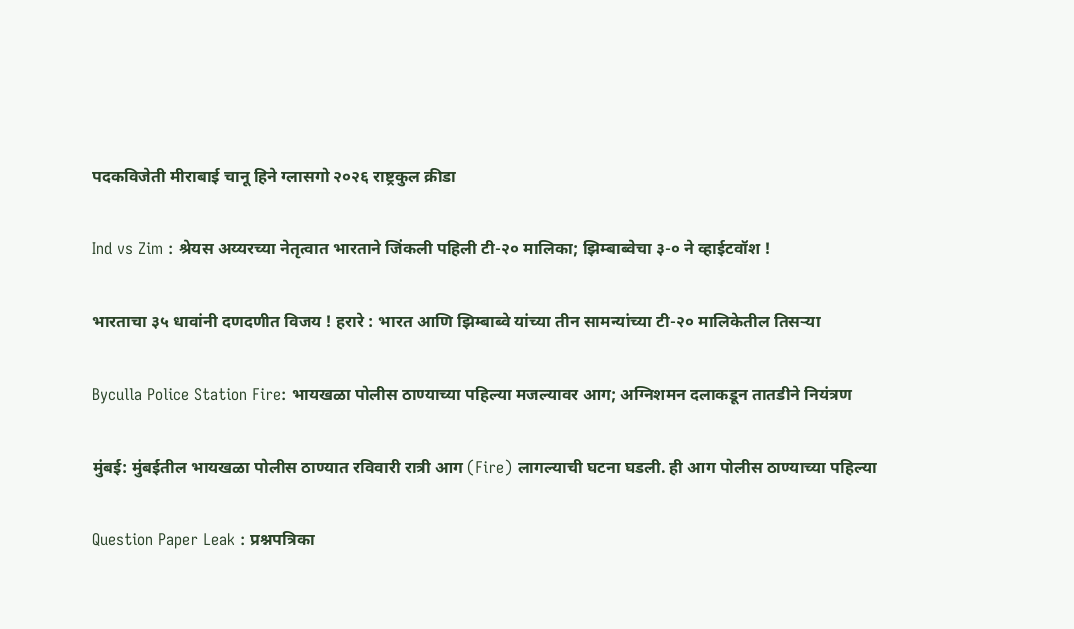पदकविजेती मीराबाई चानू हिने ग्लासगो २०२६ राष्ट्रकुल क्रीडा

Ind vs Zim : श्रेयस अय्यरच्या नेतृत्वात भारताने जिंकली पहिली टी-२० मालिका; झिम्बाब्वेचा ३-० ने व्हाईटवॉश !

भारताचा ३५ धावांनी दणदणीत विजय ! हरारे : भारत आणि झिम्बाब्वे यांच्या तीन सामन्यांच्या टी-२० मालिकेतील तिसऱ्या

Byculla Police Station Fire: भायखळा पोलीस ठाण्याच्या पहिल्या मजल्यावर आग; अग्निशमन दलाकडून तातडीने नियंत्रण

मुंबई: मुंबईतील भायखळा पोलीस ठाण्यात रविवारी रात्री आग (Fire) लागल्याची घटना घडली. ही आग पोलीस ठाण्याच्या पहिल्या

Question Paper Leak : प्रश्नपत्रिका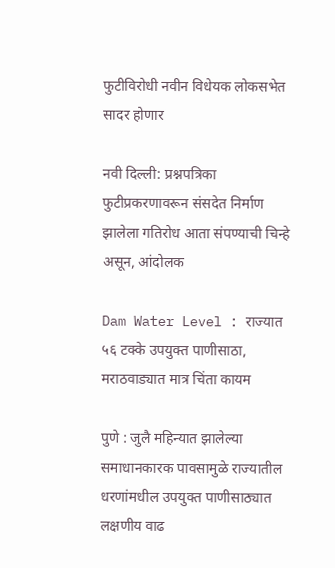फुटीविरोधी नवीन विधेयक लोकसभेत सादर होणार

नवी दिल्ली: प्रश्नपत्रिका फुटीप्रकरणावरून संसदेत निर्माण झालेला गतिरोध आता संपण्याची चिन्हे असून, आंदोलक

Dam Water Level : राज्यात ५६ टक्के उपयुक्त पाणीसाठा, मराठवाड्यात मात्र चिंता कायम

पुणे : जुलै महिन्यात झालेल्या समाधानकारक पावसामुळे राज्यातील धरणांमधील उपयुक्त पाणीसाठ्यात लक्षणीय वाढ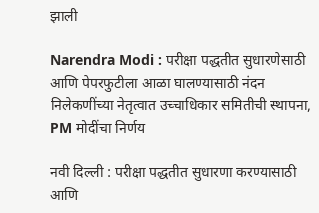झाली

Narendra Modi : परीक्षा पद्धतीत सुधारणेसाठी आणि पेपरफुटीला आळा घालण्यासाठी नंदन निलेकणींच्या नेतृत्वात उच्चाधिकार समितीची स्थापना, PM मोदींचा निर्णय

नवी दिल्ली : परीक्षा पद्धतीत सुधारणा करण्यासाठी आणि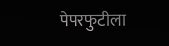पेपरफुटीला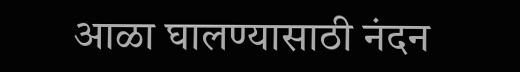आळा घालण्यासाठी नंदन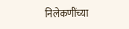निलेकणींच्या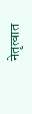नेतृत्वात